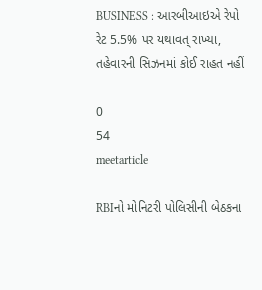BUSINESS : આરબીઆઇએ રેપો રેટ 5.5% પર યથાવત્ રાખ્યા, તહેવારની સિઝનમાં કોઈ રાહત નહીં

0
54
meetarticle

RBIનો મોનિટરી પોલિસીની બેઠકના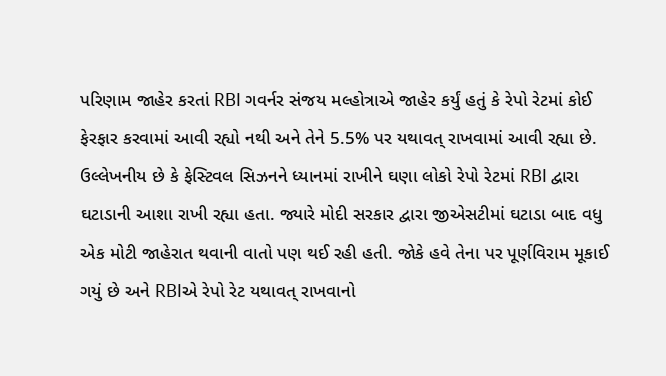પરિણામ જાહેર કરતાં RBI ગવર્નર સંજય મલ્હોત્રાએ જાહેર કર્યું હતું કે રેપો રેટમાં કોઈ ફેરફાર કરવામાં આવી રહ્યો નથી અને તેને 5.5% પર યથાવત્ રાખવામાં આવી રહ્યા છે. ઉલ્લેખનીય છે કે ફેસ્ટિવલ સિઝનને ધ્યાનમાં રાખીને ઘણા લોકો રેપો રેટમાં RBI દ્વારા ઘટાડાની આશા રાખી રહ્યા હતા. જ્યારે મોદી સરકાર દ્વારા જીએસટીમાં ઘટાડા બાદ વધુ એક મોટી જાહેરાત થવાની વાતો પણ થઈ રહી હતી. જોકે હવે તેના પર પૂર્ણવિરામ મૂકાઈ ગયું છે અને RBIએ રેપો રેટ યથાવત્ રાખવાનો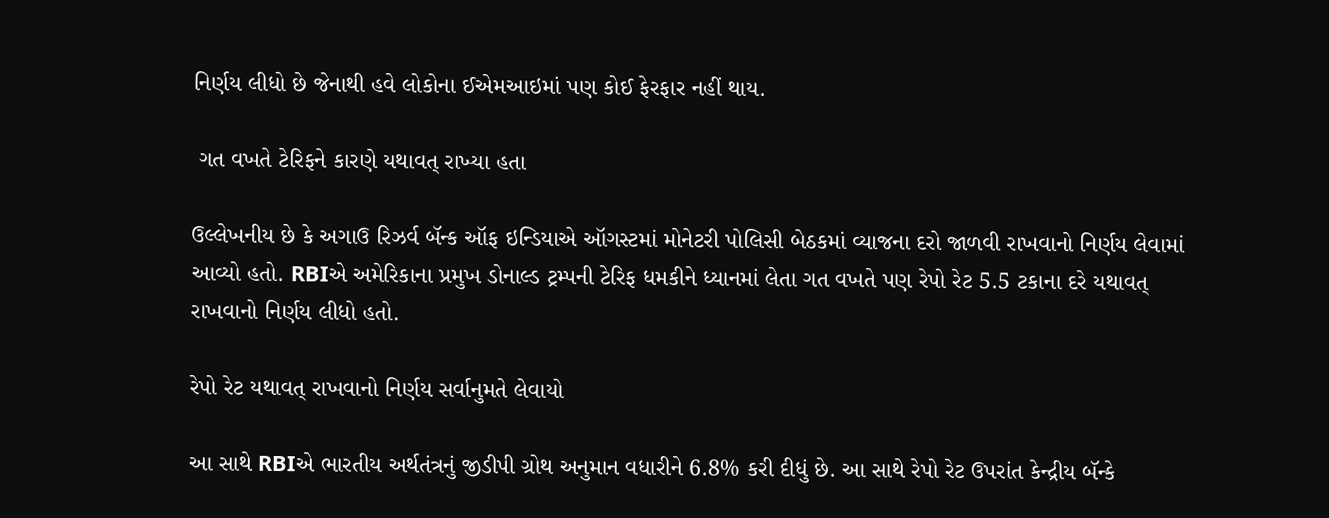નિર્ણય લીધો છે જેનાથી હવે લોકોના ઈએમઆઇમાં પણ કોઈ ફેરફાર નહીં થાય.

 ગત વખતે ટેરિફને કારણે યથાવત્ રાખ્યા હતા

ઉલ્લેખનીય છે કે અગાઉ રિઝર્વ બૅન્ક ઑફ ઇન્ડિયાએ ઑગસ્ટમાં મોનેટરી પોલિસી બેઠકમાં વ્યાજના દરો જાળવી રાખવાનો નિર્ણય લેવામાં આવ્યો હતો. RBIએ અમેરિકાના પ્રમુખ ડોનાલ્ડ ટ્રમ્પની ટેરિફ ધમકીને ધ્યાનમાં લેતા ગત વખતે પણ રેપો રેટ 5.5 ટકાના દરે યથાવત્ રાખવાનો નિર્ણય લીધો હતો.

રેપો રેટ યથાવત્ રાખવાનો નિર્ણય સર્વાનુમતે લેવાયો

આ સાથે RBIએ ભારતીય અર્થતંત્રનું જીડીપી ગ્રોથ અનુમાન વધારીને 6.8% કરી દીધું છે. આ સાથે રેપો રેટ ઉપરાંત કેન્દ્રીય બૅન્કે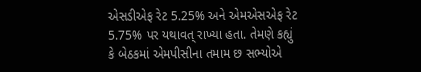એસડીએફ રેટ 5.25% અને એમએસએફ રેટ 5.75% પર યથાવત્ રાખ્યા હતા. તેમણે કહ્યું કે બેઠકમાં એમપીસીના તમામ છ સભ્યોએ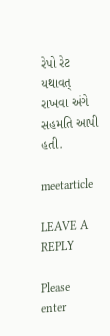રેપો રેટ યથાવત્ રાખવા અંગે સહમતિ આપી હતી.

meetarticle

LEAVE A REPLY

Please enter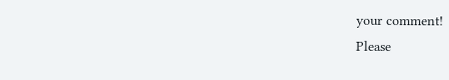your comment!
Please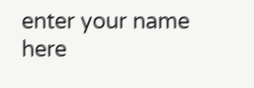enter your name here